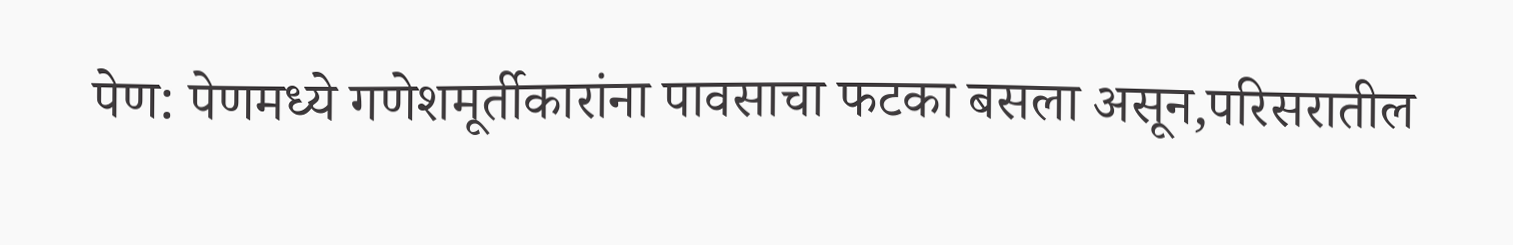पेण: पेणमध्ये गणेशमूर्तीकारांना पावसाचा फटका बसला असून,परिसरातील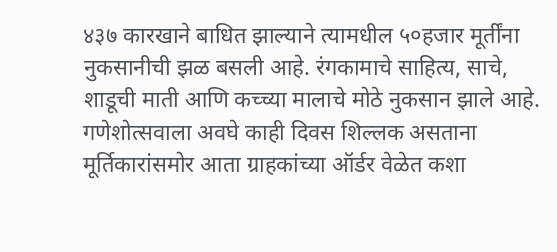४३७ कारखाने बाधित झाल्याने त्यामधील ५०हजार मूर्तींना नुकसानीची झळ बसली आहे. रंगकामाचे साहित्य, साचे, शाडूची माती आणि कच्च्या मालाचे मोठे नुकसान झाले आहे. गणेशोत्सवाला अवघे काही दिवस शिल्लक असताना मूर्तिकारांसमोर आता ग्राहकांच्या ऑर्डर वेळेत कशा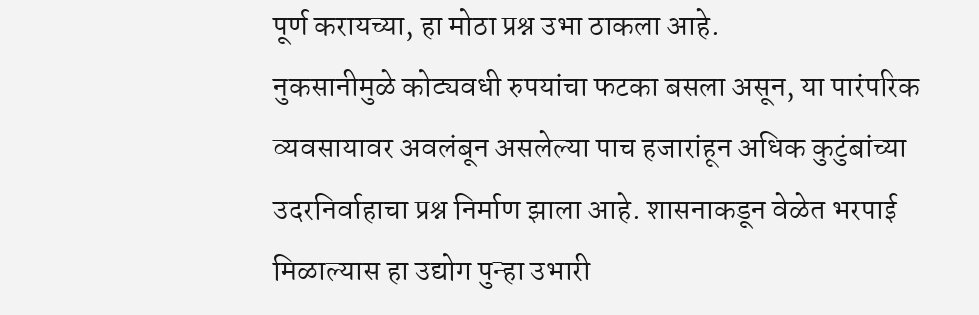पूर्ण करायच्या, हा मोठा प्रश्न उभा ठाकला आहे.
नुकसानीमुळे कोट्यवधी रुपयांचा फटका बसला असून, या पारंपरिक व्यवसायावर अवलंबून असलेल्या पाच हजारांहून अधिक कुटुंबांच्या उदरनिर्वाहाचा प्रश्न निर्माण झाला आहे. शासनाकडून वेळेत भरपाई मिळाल्यास हा उद्योग पुन्हा उभारी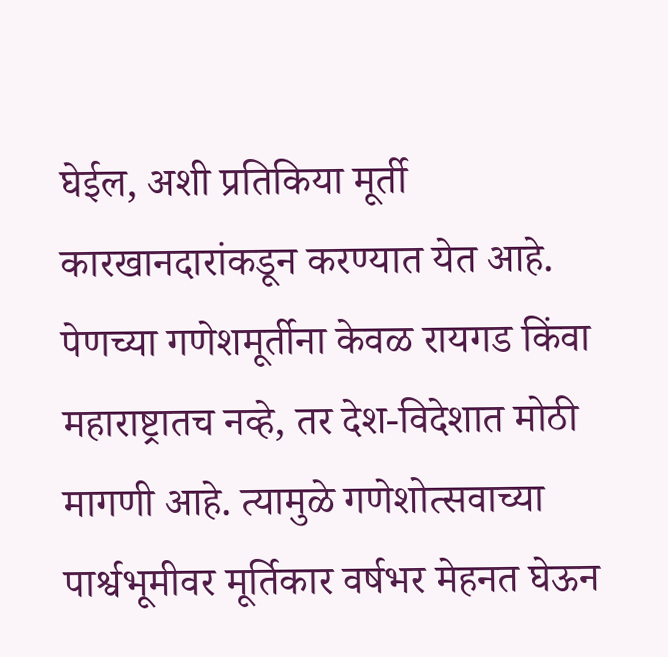घेईल, अशी प्रतिकिया मूर्ती कारखानदारांकडून करण्यात येत आहे.
पेणच्या गणेशमूर्तीना केवळ रायगड किंवा महाराष्ट्रातच नव्हे, तर देश-विदेशात मोठी मागणी आहे. त्यामुळे गणेशोत्सवाच्या पार्श्वभूमीवर मूर्तिकार वर्षभर मेहनत घेऊन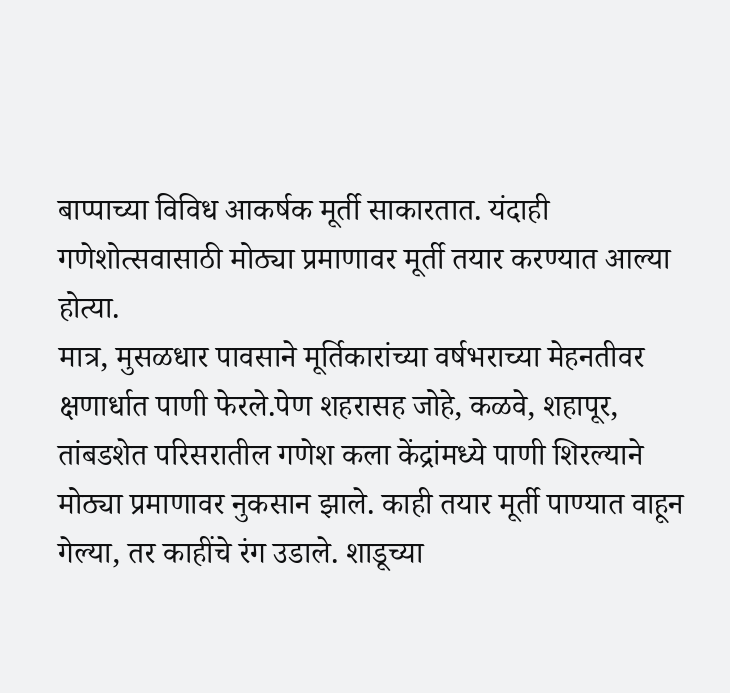बाप्पाच्या विविध आकर्षक मूर्ती साकारतात. यंदाही गणेशोत्सवासाठी मोठ्या प्रमाणावर मूर्ती तयार करण्यात आल्या होत्या.
मात्र, मुसळधार पावसाने मूर्तिकारांच्या वर्षभराच्या मेहनतीवर क्षणार्धात पाणी फेरले.पेण शहरासह जोहे, कळवे, शहापूर, तांबडशेत परिसरातील गणेश कला केंद्रांमध्ये पाणी शिरल्याने मोठ्या प्रमाणावर नुकसान झाले. काही तयार मूर्ती पाण्यात वाहून गेल्या, तर काहींचे रंग उडाले. शाडूच्या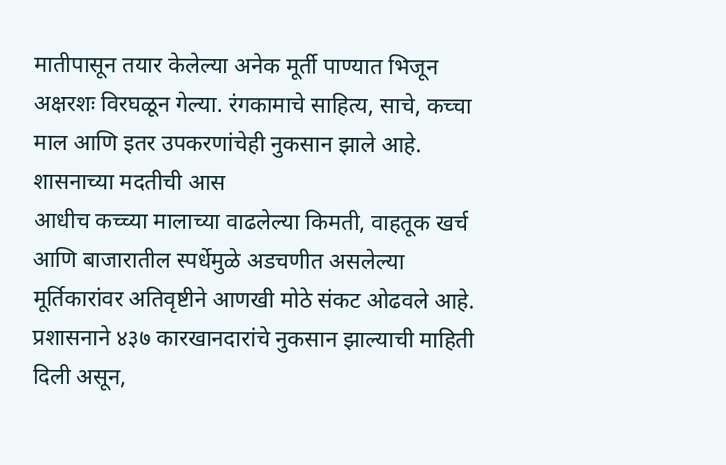मातीपासून तयार केलेल्या अनेक मूर्ती पाण्यात भिजून अक्षरशः विरघळून गेल्या. रंगकामाचे साहित्य, साचे, कच्चा माल आणि इतर उपकरणांचेही नुकसान झाले आहे.
शासनाच्या मदतीची आस
आधीच कच्च्या मालाच्या वाढलेल्या किमती, वाहतूक खर्च आणि बाजारातील स्पर्धेमुळे अडचणीत असलेल्या मूर्तिकारांवर अतिवृष्टीने आणखी मोठे संकट ओढवले आहे. प्रशासनाने ४३७ कारखानदारांचे नुकसान झाल्याची माहिती दिली असून,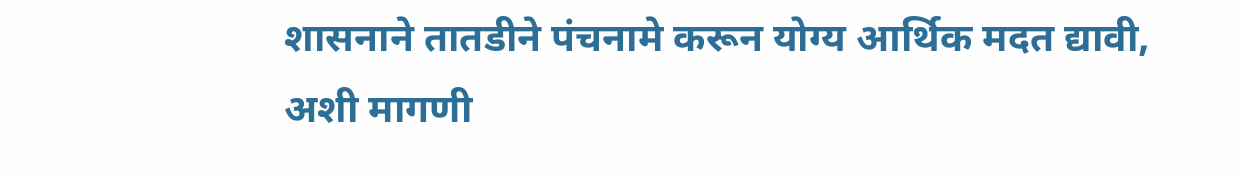शासनाने तातडीने पंचनामे करून योग्य आर्थिक मदत द्यावी, अशी मागणी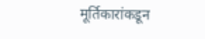मूर्तिकारांकडून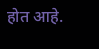होत आहे.